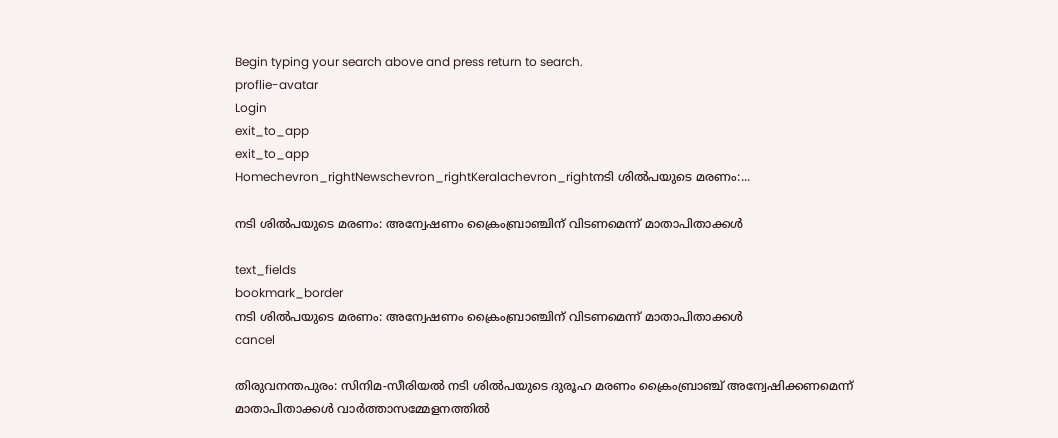Begin typing your search above and press return to search.
proflie-avatar
Login
exit_to_app
exit_to_app
Homechevron_rightNewschevron_rightKeralachevron_rightനടി ശില്‍പയുടെ മരണം:...

നടി ശില്‍പയുടെ മരണം: അന്വേഷണം ക്രൈംബ്രാഞ്ചിന് വിടണമെന്ന് മാതാപിതാക്കള്‍

text_fields
bookmark_border
നടി ശില്‍പയുടെ മരണം: അന്വേഷണം ക്രൈംബ്രാഞ്ചിന് വിടണമെന്ന് മാതാപിതാക്കള്‍
cancel

തിരുവനന്തപുരം: സിനിമ-സീരിയല്‍ നടി ശില്‍പയുടെ ദുരൂഹ മരണം ക്രൈംബ്രാഞ്ച് അന്വേഷിക്കണമെന്ന് മാതാപിതാക്കള്‍ വാര്‍ത്താസമ്മേളനത്തില്‍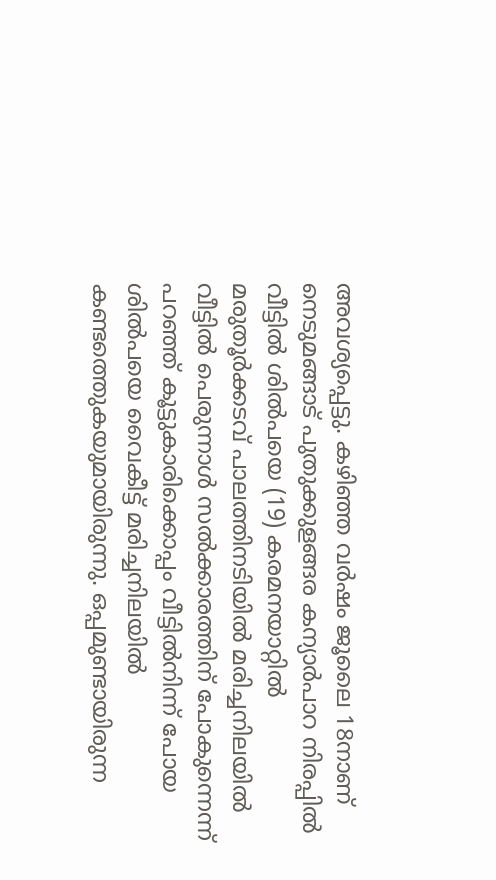അവശ്യപ്പെട്ടു. കഴിഞ്ഞ വര്‍ഷം ജൂലൈ 18നാണ് നെടുമങ്ങാട് പുതുക്കുളങ്ങര കന്യാര്‍പാറ നിരപ്പില്‍ വീട്ടില്‍ ശില്‍പയെ (19) കരമനയാറ്റില്‍ മരുതൂര്‍ക്കടവ് പാലത്തിനടിയില്‍ മരിച്ചനിലയില്‍ വീട്ടില്‍ പെരുന്നാള്‍ സല്‍ക്കാരത്തിന് പോകുന്നെന്ന് പറഞ്ഞ് കൂട്ടുകാരിക്കൊപ്പം വീട്ടില്‍നിന്ന് പോയ ശില്‍പയെ വൈകീട്ട് മരിച്ചനിലയില്‍ കണ്ടത്തെുകയുമായിരുന്നു. ഒപ്പമുണ്ടായിരുന്ന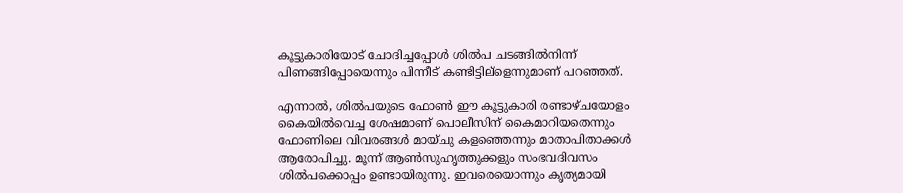കൂട്ടുകാരിയോട് ചോദിച്ചപ്പോള്‍ ശില്‍പ ചടങ്ങില്‍നിന്ന് പിണങ്ങിപ്പോയെന്നും പിന്നീട് കണ്ടിട്ടില്ളെന്നുമാണ് പറഞ്ഞത്.

എന്നാല്‍, ശില്‍പയുടെ ഫോണ്‍ ഈ കൂട്ടുകാരി രണ്ടാഴ്ചയോളം കൈയില്‍വെച്ച ശേഷമാണ് പൊലീസിന് കൈമാറിയതെന്നും ഫോണിലെ വിവരങ്ങള്‍ മായ്ചു കളഞ്ഞെന്നും മാതാപിതാക്കള്‍ ആരോപിച്ചു. മൂന്ന് ആണ്‍സുഹൃത്തുക്കളും സംഭവദിവസം ശില്‍പക്കൊപ്പം ഉണ്ടായിരുന്നു. ഇവരെയൊന്നും കൃത്യമായി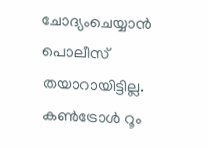ചോദ്യംചെയ്യാന്‍ പൊലീസ് തയാറായിട്ടില്ല. കണ്‍ട്രോള്‍ റൂം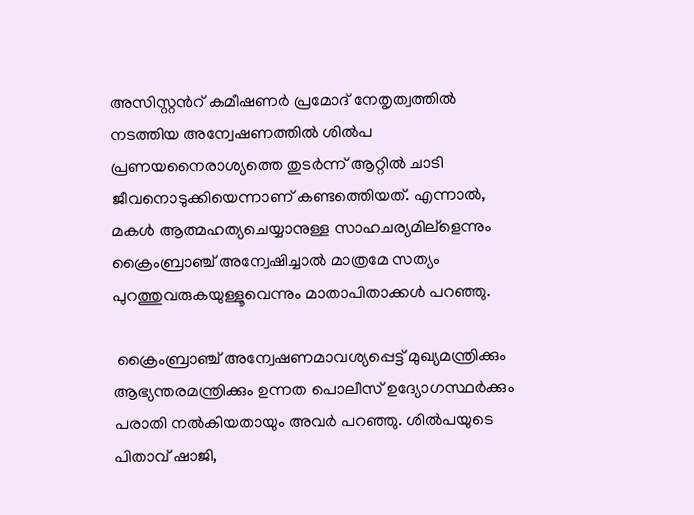അസിസ്റ്റന്‍റ് കമീഷണര്‍ പ്രമോദ് നേതൃത്വത്തില്‍ നടത്തിയ അന്വേഷണത്തില്‍ ശില്‍പ പ്രണയനൈരാശ്യത്തെ തുടര്‍ന്ന് ആറ്റില്‍ ചാടി ജീവനൊടുക്കിയെന്നാണ് കണ്ടത്തെിയത്. എന്നാല്‍, മകള്‍ ആത്മഹത്യചെയ്യാനുള്ള സാഹചര്യമില്ളെന്നും ക്രൈംബ്രാഞ്ച് അന്വേഷിച്ചാല്‍ മാത്രമേ സത്യം പുറത്തുവരുകയുള്ളൂവെന്നും മാതാപിതാക്കള്‍ പറഞ്ഞു.

 ക്രൈംബ്രാഞ്ച് അന്വേഷണമാവശ്യപ്പെട്ട് മുഖ്യമന്ത്രിക്കും ആഭ്യന്തരമന്ത്രിക്കും ഉന്നത പൊലീസ് ഉദ്യോഗസ്ഥര്‍ക്കും പരാതി നല്‍കിയതായും അവര്‍ പറഞ്ഞു. ശില്‍പയുടെ പിതാവ് ഷാജി,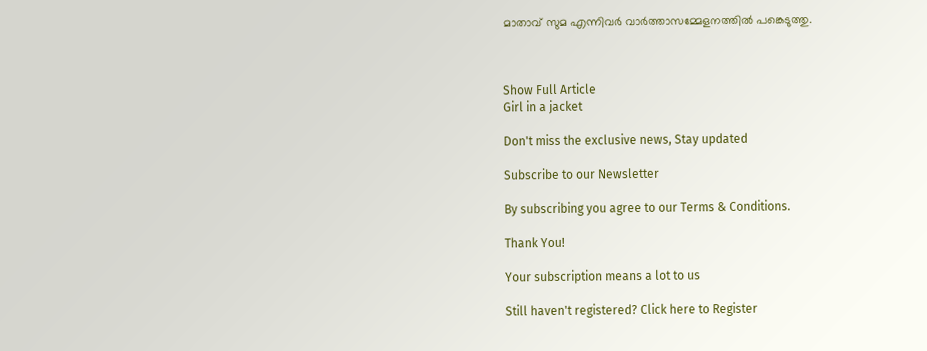മാതാവ് സുമ എന്നിവര്‍ വാര്‍ത്താസമ്മേളനത്തില്‍ പങ്കെടുത്തു.



Show Full Article
Girl in a jacket

Don't miss the exclusive news, Stay updated

Subscribe to our Newsletter

By subscribing you agree to our Terms & Conditions.

Thank You!

Your subscription means a lot to us

Still haven't registered? Click here to Register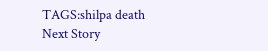TAGS:shilpa death
Next Story